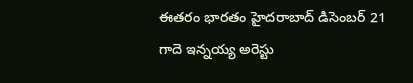ఈతరం భారతం హైదరాబాద్ డిసెంబర్ 21
గాదె ఇన్నయ్య అరెస్టు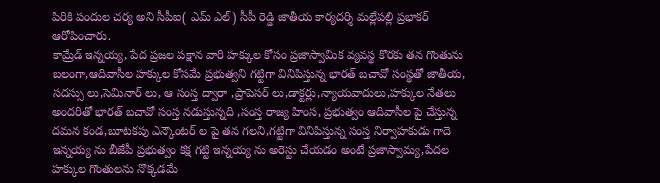పిరికి పందుల చర్య అని సీపీఐ( ఎమ్ ఎల్) సీపీ రెడ్డి జాతీయ కార్యదర్శి మల్లేపల్లి ప్రభాకర్ ఆరోపించారు.
కామ్రేడ్ ఇన్నయ్య, పేద ప్రజల పక్షాన వారి హక్కుల కోసం ప్రజాస్వామిక వ్యవస్థ కొరకు తన గొంతును బలంగా,ఆదివాసీల హక్కుల కోసమే ప్రభుత్వని గట్టిగా వినిపిస్తున్న భారత్ బచావో సంస్థతో జాతీయ, సదస్సు లు,సెమినార్ లు, ఆ సంస్త ద్వారా ,ప్రాపెసర్ లు,డాక్టర్లు,న్యాయవాదులు,హక్కుల నేతలు అందరితో భారత్ బచావో సంస్త నడుస్తున్నది ,సంస్త రాజ్య హింస, ప్రభుత్వం ఆదివాసీల పై చేస్తున్న దమన కండ,బూటకపు ఎన్కౌంటర్ ల పై తన గలని,గట్టిగా వినిపిస్తున్న సంస్త నిర్వాహకుడు గాదె ఇన్నయ్య ను బీజేపీ ప్రభుత్వం కక్ష గట్టి ఇన్నయ్య ను అరెస్టు చేయడం అంటే ప్రజాస్వామ్య,పేదల హక్కుల గొంతులను నొక్కడమే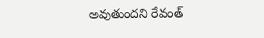అవుతుందని రేవంత్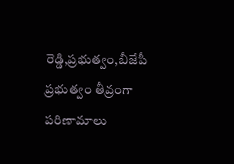రెడ్డి,ప్రభుత్వం,బీజేపీ ప్రభుత్వం తీవ్రంగా పరిణామాలు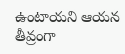ఉంటాయని ఆయన తీవ్రంగా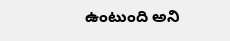ఉంటుంది అని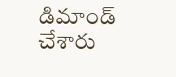డిమాండ్ చేశారు